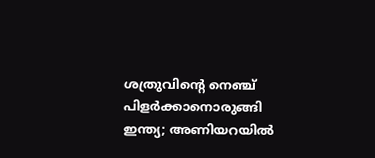ശത്രുവിന്റെ നെഞ്ച് പിളർക്കാനൊരുങ്ങി ഇന്ത്യ; അണിയറയിൽ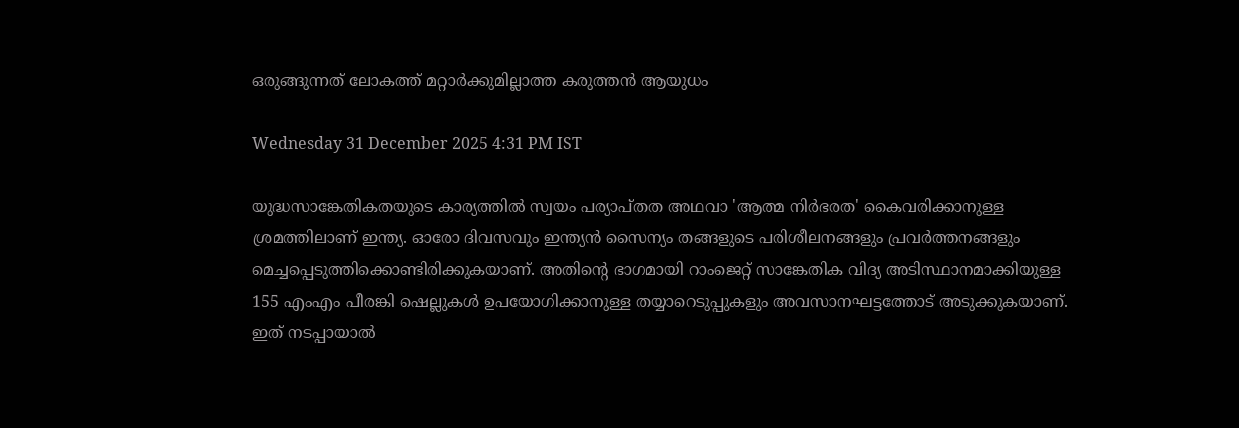ഒരുങ്ങുന്നത് ലോകത്ത് മറ്റാർക്കുമില്ലാത്ത കരുത്തൻ ആയുധം

Wednesday 31 December 2025 4:31 PM IST

യുദ്ധസാങ്കേതികതയുടെ കാര്യത്തിൽ സ്വയം പര്യാപ്‌തത അഥവാ 'ആത്മ നിർഭരത' കൈവരിക്കാനുള്ള ശ്രമത്തിലാണ് ഇന്ത്യ. ഓരോ ദിവസവും ഇന്ത്യൻ സൈന്യം തങ്ങളുടെ പരിശീലനങ്ങളും പ്രവർത്തനങ്ങളും മെച്ചപ്പെടുത്തിക്കൊണ്ടിരിക്കുകയാണ്. അതിന്റെ ഭാഗമായി റാംജെറ്റ് സാങ്കേതിക വിദ്യ അടിസ്ഥാനമാക്കിയുള്ള 155 എംഎം പീരങ്കി ഷെല്ലുകൾ ഉപയോഗിക്കാനുള്ള തയ്യാറെടുപ്പുകളും അവസാനഘട്ടത്തോട് അടുക്കുകയാണ്. ഇത് നടപ്പായാൽ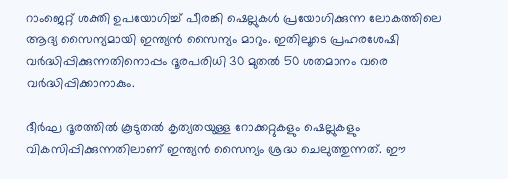റാംജെറ്റ് ശക്തി ഉപയോഗിച്ച് പീരങ്കി ഷെല്ലുകൾ പ്രയോഗിക്കുന്ന ലോകത്തിലെ ആദ്യ സൈന്യമായി ഇന്ത്യൻ സൈന്യം മാറും. ഇതിലൂടെ പ്രഹരശേഷി വർദ്ധിപ്പിക്കുന്നതിനൊപ്പം ദൂരപരിധി 30 മുതൽ 50 ശതമാനം വരെ വർദ്ധിപ്പിക്കാനാകും.

ദീർഘ ദൂരത്തിൽ കൂടുതൽ കൃത്യതയുള്ള റോക്കറ്റുകളും ഷെല്ലുകളും വികസിപ്പിക്കുന്നതിലാണ് ഇന്ത്യൻ സൈന്യം ശ്രദ്ധ ചെലുത്തുന്നത്. ഈ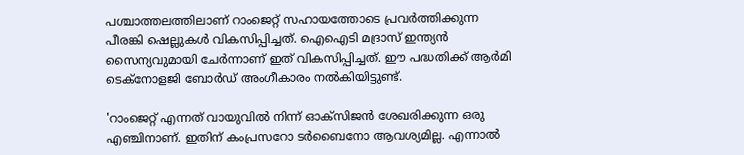പശ്ചാത്തലത്തിലാണ് റാംജെറ്റ് സഹായത്തോടെ പ്രവർത്തിക്കുന്ന പീരങ്കി ഷെല്ലുകൾ വികസിപ്പിച്ചത്. ഐഐടി മദ്രാസ് ഇന്ത്യൻ സൈന്യവുമായി ചേർന്നാണ് ഇത് വികസിപ്പിച്ചത്. ഈ പദ്ധതിക്ക് ആർമി ടെക്‌നോളജി ബോർഡ് അംഗീകാരം നൽകിയിട്ടുണ്ട്.

'റാംജെറ്റ് എന്നത് വായുവിൽ നിന്ന് ഓക്‌സിജൻ ശേഖരിക്കുന്ന ഒരു എഞ്ചിനാണ്. ഇതിന് കംപ്രസറോ ടർബൈനോ ആവശ്യമില്ല. എന്നാൽ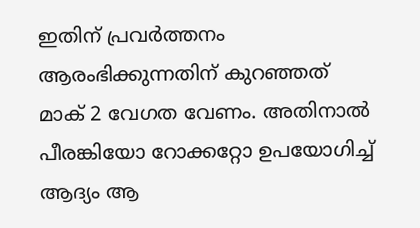ഇതിന് പ്രവർത്തനം ആരംഭിക്കുന്നതിന് കുറഞ്ഞത് മാക് 2 വേഗത വേണം. അതിനാൽ പീരങ്കിയോ റോക്കറ്റോ ഉപയോഗിച്ച് ആദ്യം ആ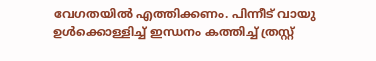വേഗതയിൽ എത്തിക്കണം. പിന്നീട് വായു ഉൾക്കൊള്ളിച്ച് ഇന്ധനം കത്തിച്ച് ത്രസ്റ്റ്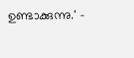ഉണ്ടാക്കുന്നു.' -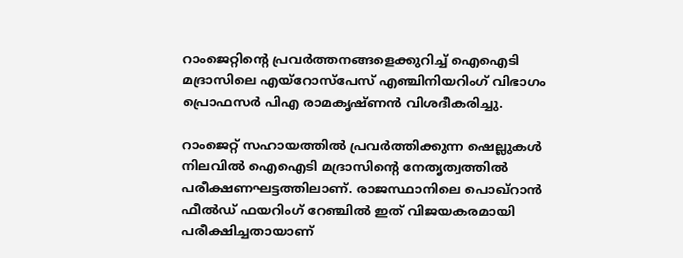റാംജെറ്റിന്റെ പ്രവർത്തനങ്ങളെക്കുറിച്ച് ഐഐടി മദ്രാസിലെ എയ്‌റോസ്‌പേസ് എഞ്ചിനിയറിംഗ് വിഭാഗം പ്രൊഫസർ പിഎ രാമകൃഷ്‌ണൻ വിശദീകരിച്ചു.

റാംജെറ്റ് സഹായത്തിൽ പ്രവർത്തിക്കുന്ന ഷെല്ലുകൾ നിലവിൽ ഐഐടി മദ്രാസിന്റെ നേതൃത്വത്തിൽ പരീക്ഷണഘട്ടത്തിലാണ്. രാജസ്ഥാനിലെ പൊഖ്റാൻ ഫീൽഡ് ഫയറിംഗ് റേഞ്ചിൽ ഇത് വിജയകരമായി പരീക്ഷിച്ചതായാണ്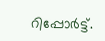റിപ്പോർട്ട്.